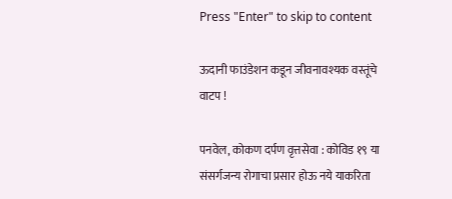Press "Enter" to skip to content

ऊदानी फाउंडेशन कडून जीवनावश्यक वस्तूंचे वाटप !

पनवेल, कोकण दर्पण वृत्तसेवा : कोविड १९ या संसर्गजन्य रोगाचा प्रसार होऊ नये याकरिता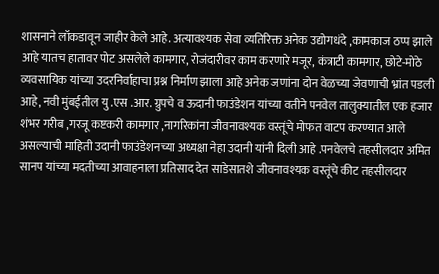शासनाने लॉकडावून जाहीर केले आहे. अत्यावश्यक सेवा व्यतिरिक्त अनेक उद्योगधंदे ,कामकाज ठप्प झाले आहे यातच हातावर पोट असलेले कामगार, रोजंदारीवर काम करणारे मजूर, कंत्राटी कामगार, छोटे-मोठे व्यवसायिक यांच्या उदरनिर्वाहाचा प्रश्न निर्माण झाला आहे अनेक जणांना दोन वेळच्या जेवणाची भ्रांत पडली आहे, नवी मुंबईतील यु .एस .आर. ग्रुपचे व ऊदानी फाउंडेशन यांच्या वतीने पनवेल तालुक्यातील एक हजार शंभर गरीब ,गरजू कष्टकरी कामगार ,नागरिकांना जीवनावश्यक वस्तूंचे मोफत वाटप करण्यात आले असल्याची माहिती उदानी फाउंडेशनच्या अध्यक्षा नेहा उदानी यांनी दिली आहे .पनवेलचे तहसीलदार अमित सानप यांच्या मदतीच्या आवाहनाला प्रतिसाद देत साडेसातशे जीवनावश्यक वस्तूंचे कीट तहसीलदार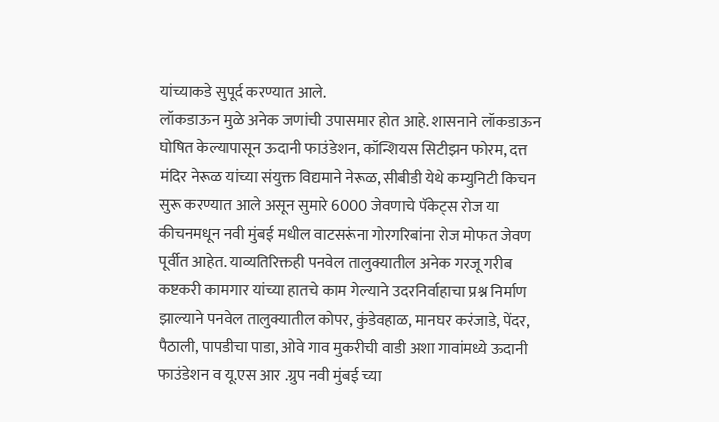यांच्याकडे सुपूर्द करण्यात आले.
लॉकडाऊन मुळे अनेक जणांची उपासमार होत आहे. शासनाने लॉकडाऊन घोषित केल्यापासून ऊदानी फाउंडेशन, कॉन्शियस सिटीझन फोरम, दत्त मंदिर नेरूळ यांच्या संयुक्त विद्यमाने नेरूळ, सीबीडी येथे कम्युनिटी किचन सुरू करण्यात आले असून सुमारे 6000 जेवणाचे पॅकेट्स रोज या कीचनमधून नवी मुंबई मधील वाटसरूंना गोरगरिबांना रोज मोफत जेवण पूर्वीत आहेत. याव्यतिरिक्तही पनवेल तालुक्यातील अनेक गरजू गरीब कष्टकरी कामगार यांच्या हातचे काम गेल्याने उदरनिर्वाहाचा प्रश्न निर्माण झाल्याने पनवेल तालुक्यातील कोपर, कुंडेवहाळ, मानघर करंजाडे, पेंदर, पैठाली, पापडीचा पाडा, ओवे गाव मुकरीची वाडी अशा गावांमध्ये ऊदानी फाउंडेशन व यू.एस आर .ग्रुप नवी मुंबई च्या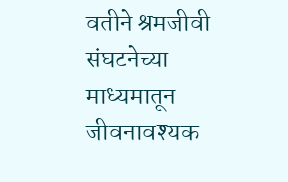वतीने श्रमजीवी संघटनेच्या माध्यमातून जीवनावश्यक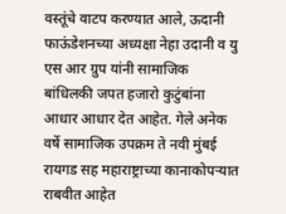वस्तूंचे वाटप करण्यात आले, ऊदानी फाऊंडेशनच्या अध्यक्षा नेहा उदानी व यु एस आर ग्रुप यांनी सामाजिक बांधिलकी जपत हजारो कुटुंबांना आधार आधार देत आहेत. गेले अनेक वर्षे सामाजिक उपक्रम ते नवी मुंबई रायगड सह महाराष्ट्राच्या कानाकोपऱ्यात राबवीत आहेत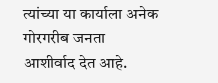त्यांच्या या कार्याला अनेक गोरगरीब जनता आशीर्वाद देत आहे.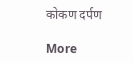कोकण दर्पण

More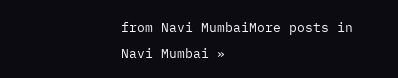from Navi MumbaiMore posts in Navi Mumbai »